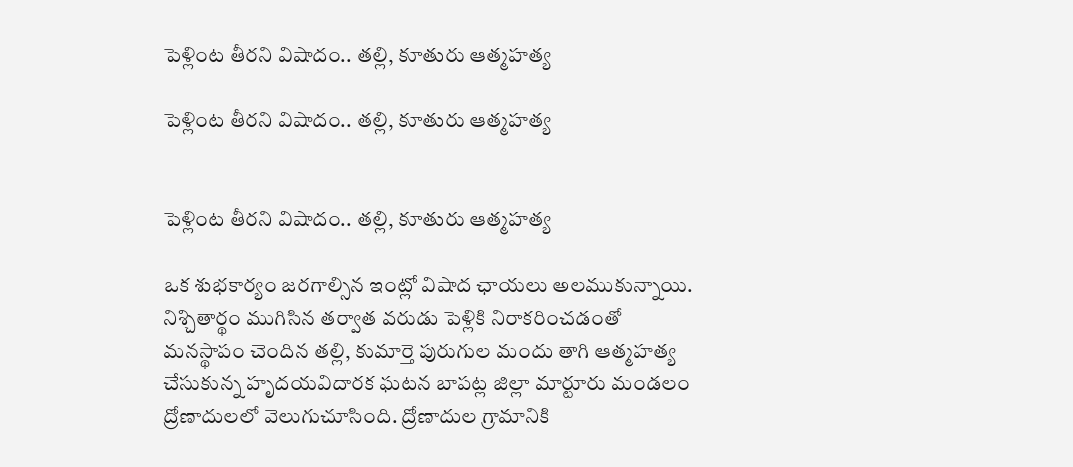పెళ్లింట తీరని విషాదం.. తల్లి, కూతురు ఆత్మహత్య

పెళ్లింట తీరని విషాదం.. తల్లి, కూతురు ఆత్మహత్య


పెళ్లింట తీరని విషాదం.. తల్లి, కూతురు ఆత్మహత్య

ఒక శుభకార్యం జరగాల్సిన ఇంట్లో విషాద ఛాయలు అలముకున్నాయి. నిశ్చితార్థం ముగిసిన తర్వాత వరుడు పెళ్లికి నిరాకరించడంతో మనస్థాపం చెందిన తల్లి, కుమార్తె పురుగుల మందు తాగి ఆత్మహత్య చేసుకున్న హృదయవిదారక ఘటన బాపట్ల జిల్లా మార్టూరు మండలం ద్రోణాదులలో వెలుగుచూసింది. ద్రోణాదుల గ్రామానికి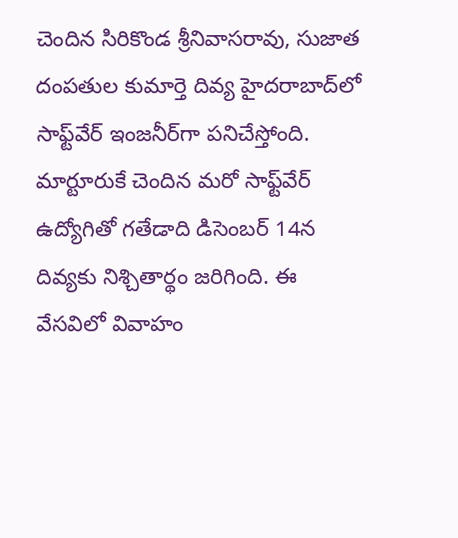చెందిన సిరికొండ శ్రీనివాసరావు, సుజాత దంపతుల కుమార్తె దివ్య హైదరాబాద్‌లో సాఫ్ట్‌వేర్ ఇంజనీర్‌గా పనిచేస్తోంది. మార్టూరుకే చెందిన మరో సాఫ్ట్‌వేర్ ఉద్యోగితో గతేడాది డిసెంబర్ 14న దివ్యకు నిశ్చితార్థం జరిగింది. ఈ వేసవిలో వివాహం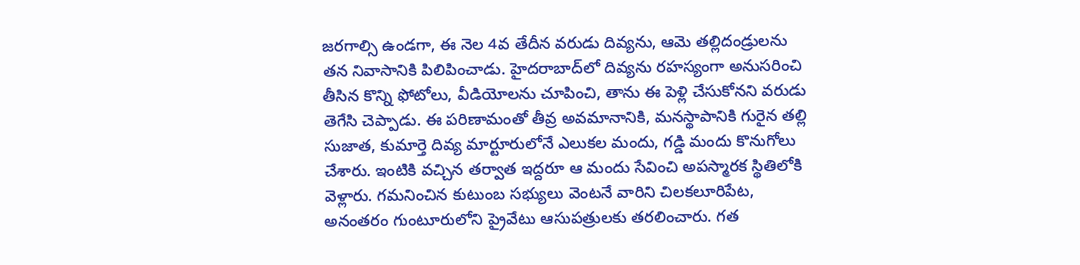జరగాల్సి ఉండగా, ఈ నెల 4వ తేదీన వరుడు దివ్యను, ఆమె తల్లిదండ్రులను తన నివాసానికి పిలిపించాడు. హైదరాబాద్‌లో దివ్యను రహస్యంగా అనుసరించి తీసిన కొన్ని ఫోటోలు, వీడియోలను చూపించి, తాను ఈ పెళ్లి చేసుకోనని వరుడు తెగేసి చెప్పాడు. ఈ పరిణామంతో తీవ్ర అవమానానికి, మనస్థాపానికి గురైన తల్లి సుజాత, కుమార్తె దివ్య మార్టూరులోనే ఎలుకల మందు, గడ్డి మందు కొనుగోలు చేశారు. ఇంటికి వచ్చిన తర్వాత ఇద్దరూ ఆ మందు సేవించి అపస్మారక స్థితిలోకి వెళ్లారు. గమనించిన కుటుంబ సభ్యులు వెంటనే వారిని చిలకలూరిపేట, అనంతరం గుంటూరులోని ప్రైవేటు ఆసుపత్రులకు తరలించారు. గత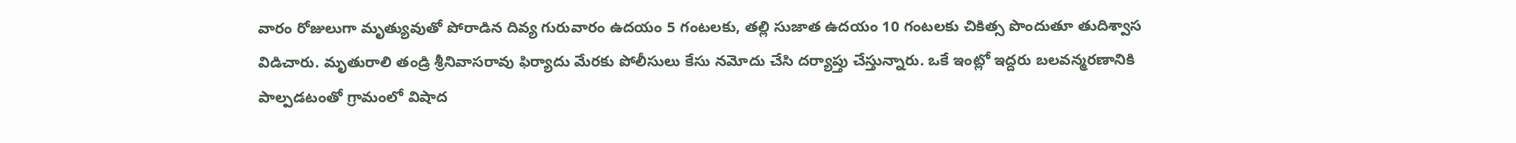వారం రోజులుగా మృత్యువుతో పోరాడిన దివ్య గురువారం ఉదయం 5 గంటలకు, తల్లి సుజాత ఉదయం 10 గంటలకు చికిత్స పొందుతూ తుదిశ్వాస విడిచారు. మృతురాలి తండ్రి శ్రీనివాసరావు ఫిర్యాదు మేరకు పోలీసులు కేసు నమోదు చేసి దర్యాప్తు చేస్తున్నారు. ఒకే ఇంట్లో ఇద్దరు బలవన్మరణానికి పాల్పడటంతో గ్రామంలో విషాద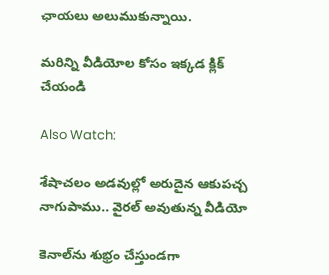ఛాయలు అలుముకున్నాయి.

మరిన్ని వీడియోల కోసం ఇక్కడ క్లిక్ చేయండి

Also Watch:

శేషాచలం అడవుల్లో అరుదైన ఆకుపచ్చ నాగుపాము.. వైరల్ అవుతున్న వీడియో

కెనాల్‌ను శుభ్రం చేస్తుండగా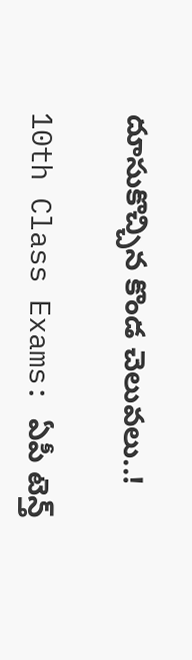దూసుకొచ్చిన కొండ చెలువలు..!

10th Class Exams: ఏపీ టెన్త్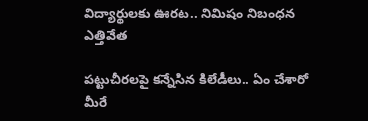విద్యార్థులకు ఊరట.. నిమిషం నిబంధన ఎత్తివేత

పట్టుచీరలపై కన్నేసిన కిలేడీలు.. ఏం చేశారో మీరే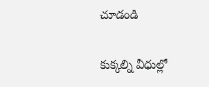చూడండి

కుక్కల్ని వీధుల్లో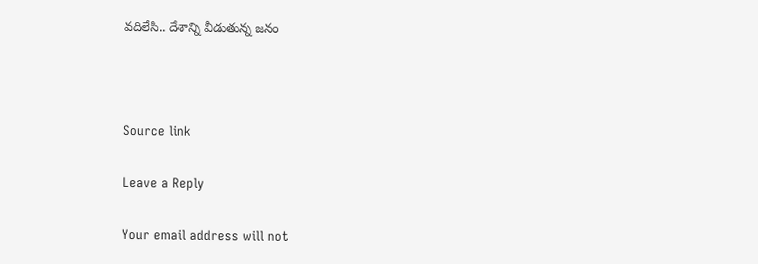వదిలేసి.. దేశాన్ని వీడుతున్న జనం



Source link

Leave a Reply

Your email address will not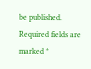be published. Required fields are marked *